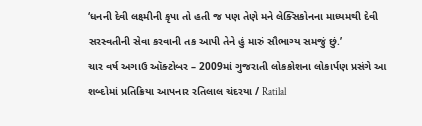‘ધનની દેવી લક્ષ્મીની કૃપા તો હતી જ પણ તેણે મને લેક્સિકોનના માધ્યમથી દેવી સરસ્વતીની સેવા કરવાની તક આપી તેને હું મારું સૌભાગ્ય સમજું છું.’
ચાર વર્ષ અગાઉ ઑક્ટોબર – 2009માં ગુજરાતી લોકકોશના લોકાર્પણ પ્રસંગે આ શબ્દોમાં પ્રતિક્રિયા આપનાર રતિલાલ ચંદરયા / Ratilal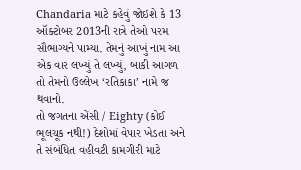Chandaria માટે કહેવું જોઇશે કે 13 ઑક્ટોબર 2013ની રાત્રે તેઓ પરમ સૌભાગ્યને પામ્યા. તેમનું આખું નામ આ એક વાર લખ્યું તે લખ્યું, બાકી આગળ તો તેમનો ઉલ્લેખ ‘રતિકાકા’ નામે જ થવાનો.
તો જગતના એંસી / Eighty (કોઈ ભૂલચૂક નથી!) દેશોમાં વેપાર ખેડતા અને તે સંબંધિત વહીવટી કામગીરી માટે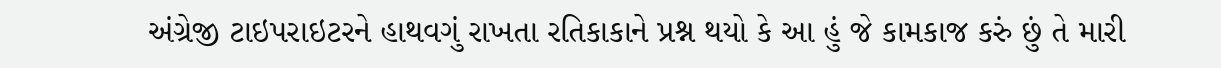અંગ્રેજી ટાઇપરાઇટરને હાથવગું રાખતા રતિકાકાને પ્રશ્ન થયો કે આ હું જે કામકાજ કરું છું તે મારી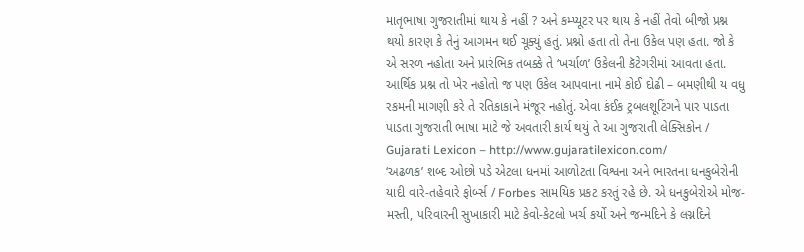માતૃભાષા ગુજરાતીમાં થાય કે નહીં ? અને કમ્પ્યૂટર પર થાય કે નહીં તેવો બીજો પ્રશ્ન થયો કારણ કે તેનું આગમન થઈ ચૂક્યું હતું. પ્રશ્નો હતા તો તેના ઉકેલ પણ હતા. જો કે એ સરળ નહોતા અને પ્રારંભિક તબક્કે તે ‘ખર્ચાળ’ ઉકેલની કૅટેગરીમાં આવતા હતા. આર્થિક પ્રશ્ન તો ખેર નહોતો જ પણ ઉકેલ આપવાના નામે કોઈ દોઢી – બમણીથી ય વધુ રકમની માગણી કરે તે રતિકાકાને મંજૂર નહોતું. એવા કંઈક ટ્રબલશૂટિંગને પાર પાડતા પાડતા ગુજરાતી ભાષા માટે જે અવતારી કાર્ય થયું તે આ ગુજરાતી લેક્સિકોન / Gujarati Lexicon – http://www.gujaratilexicon.com/
‘અઢળક’ શબ્દ ઓછો પડે એટલા ધનમાં આળોટતા વિશ્વના અને ભારતના ધનકુબેરોની યાદી વારે-તહેવારે ફોર્બ્સ / Forbes સામયિક પ્રકટ કરતું રહે છે. એ ધનકુબેરોએ મોજ-મસ્તી, પરિવારની સુખાકારી માટે કેવો-કેટલો ખર્ચ કર્યો અને જન્મદિને કે લગ્નદિને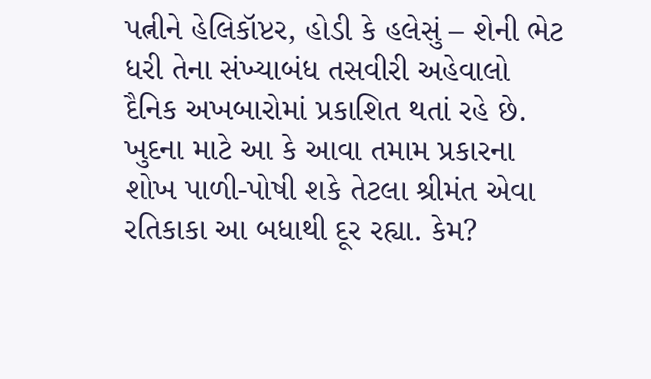પત્નીને હેલિકૉપ્ટર, હોડી કે હલેસું – શેની ભેટ ધરી તેના સંખ્યાબંધ તસવીરી અહેવાલો દૈનિક અખબારોમાં પ્રકાશિત થતાં રહે છે. ખુદના માટે આ કે આવા તમામ પ્રકારના શોખ પાળી-પોષી શકે તેટલા શ્રીમંત એવા રતિકાકા આ બધાથી દૂર રહ્યા. કેમ?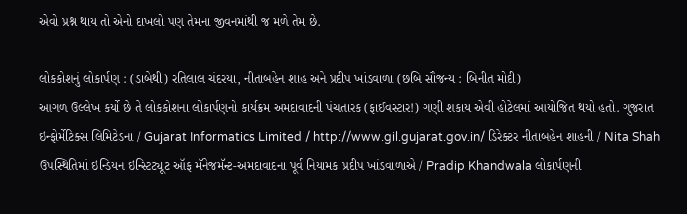એવો પ્રશ્ન થાય તો એનો દાખલો પણ તેમના જીવનમાંથી જ મળે તેમ છે.

લોકકોશનું લોકાર્પણ : (ડાબેથી) રતિલાલ ચંદરયા, નીતાબહેન શાહ અને પ્રદીપ ખાંડવાળા (છબિ સૌજન્ય : બિનીત મોદી)
આગળ ઉલ્લેખ કર્યો છે તે લોકકોશના લોકાર્પણનો કાર્યક્રમ અમદાવાદની પંચતારક (ફાઈવસ્ટાર!) ગણી શકાય એવી હોટેલમાં આયોજિત થયો હતો. ગુજરાત ઇન્ફોર્મેટિક્સ લિમિટેડના / Gujarat Informatics Limited / http://www.gil.gujarat.gov.in/ ડિરેક્ટર નીતાબહેન શાહની / Nita Shah ઉપસ્થિતિમાં ઇન્ડિયન ઇન્સ્ટિટ્યૂટ ઑફ મૅનેજમૅન્ટ-અમદાવાદના પૂર્વ નિયામક પ્રદીપ ખાંડવાળાએ / Pradip Khandwala લોકાર્પણની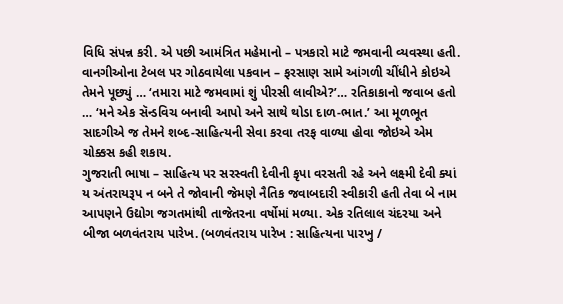વિધિ સંપન્ન કરી. એ પછી આમંત્રિત મહેમાનો – પત્રકારો માટે જમવાની વ્યવસ્થા હતી. વાનગીઓના ટેબલ પર ગોઠવાયેલા પકવાન – ફરસાણ સામે આંગળી ચીંધીને કોઇએ તેમને પૂછ્યું … ‘તમારા માટે જમવામાં શું પીરસી લાવીએ?’… રતિકાકાનો જવાબ હતો … ‘મને એક સૅન્ડવિચ બનાવી આપો અને સાથે થોડા દાળ-ભાત.’ આ મૂળભૂત સાદગીએ જ તેમને શબ્દ-સાહિત્યની સેવા કરવા તરફ વાળ્યા હોવા જોઇએ એમ ચોક્કસ કહી શકાય.
ગુજરાતી ભાષા – સાહિત્ય પર સરસ્વતી દેવીની કૃપા વરસતી રહે અને લક્ષ્મી દેવી ક્યાં ય અંતરાયરૂપ ન બને તે જોવાની જેમણે નૈતિક જવાબદારી સ્વીકારી હતી તેવા બે નામ આપણને ઉદ્યોગ જગતમાંથી તાજેતરના વર્ષોમાં મળ્યા. એક રતિલાલ ચંદરયા અને બીજા બળવંતરાય પારેખ. (બળવંતરાય પારેખ : સાહિત્યના પારખુ /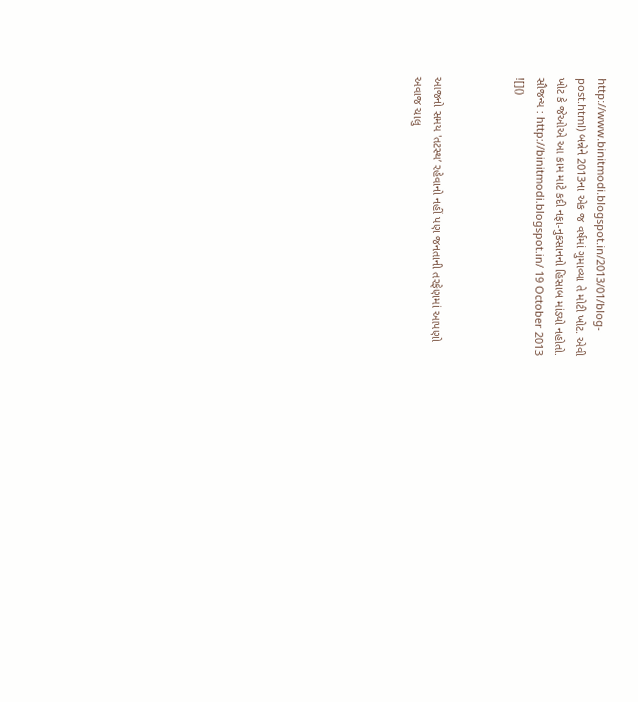http://www.binitmodi.blogspot.in/2013/01/blog-post.html) બન્નેને 2013ના એક જ વર્ષમાં ગુમાવ્યા તે મોટી ખોટ. એવી ખોટ કે જેઓએ આ કામ માટે કદી નફા-નુકસાનનો હિસાબ માંડ્યો નહોતો.
સૌજન્ય : http://binitmodi.blogspot.in/ 19 October 2013
![]()



આજનો સમય 'તટસ્થ’ રહેવાનો નહીં પણ જનતાની તરફેણમાં આપણો અવાજ ચાલુ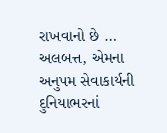રાખવાનો છે …
અલબત્ત, એમના અનુપમ સેવાકાર્યની દુનિયાભરનાં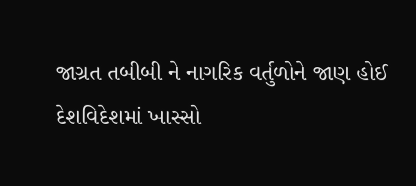જાગ્રત તબીબી ને નાગરિક વર્તુળોને જાણ હોઈ દેશવિદેશમાં ખાસ્સો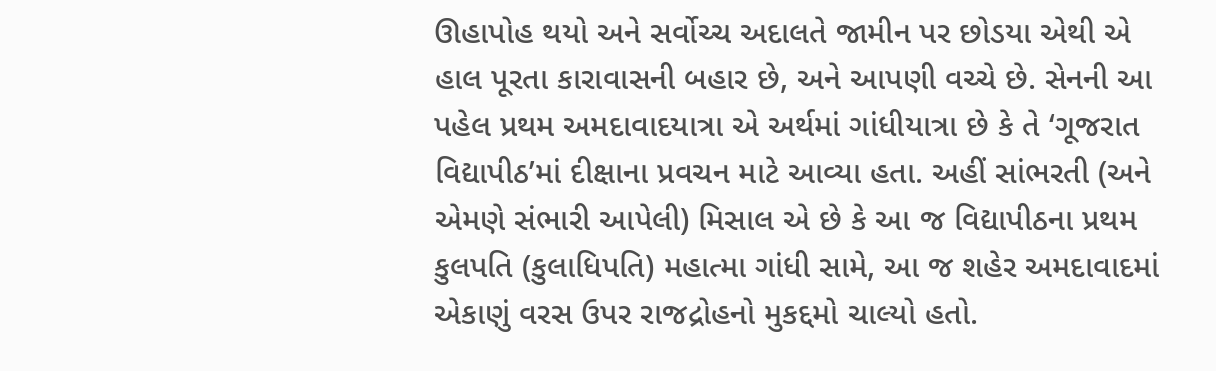ઊહાપોહ થયો અને સર્વોચ્ચ અદાલતે જામીન પર છોડયા એથી એ હાલ પૂરતા કારાવાસની બહાર છે, અને આપણી વચ્ચે છે. સેનની આ પહેલ પ્રથમ અમદાવાદયાત્રા એ અર્થમાં ગાંધીયાત્રા છે કે તે ‘ગૂજરાત વિદ્યાપીઠ’માં દીક્ષાના પ્રવચન માટે આવ્યા હતા. અહીં સાંભરતી (અને એમણે સંભારી આપેલી) મિસાલ એ છે કે આ જ વિદ્યાપીઠના પ્રથમ કુલપતિ (કુલાધિપતિ) મહાત્મા ગાંધી સામે, આ જ શહેર અમદાવાદમાં એકાણું વરસ ઉપર રાજદ્રોહનો મુકદ્દમો ચાલ્યો હતો.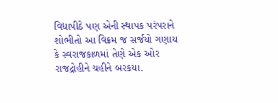વિદ્યાપીઠે પણ એની સ્થાપક પરંપરાને શોભીતો આ વિક્રમ જ સર્જયો ગણાય કે સ્વરાજકાળમાં તેણે એક ઓર રાજદ્રોહીને ચહીને બરકયા.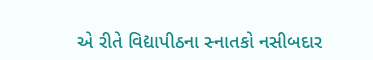એ રીતે વિદ્યાપીઠના સ્નાતકો નસીબદાર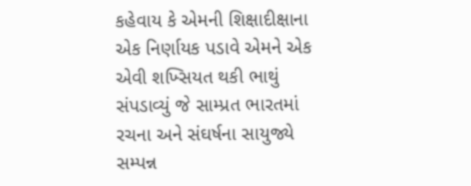કહેવાય કે એમની શિક્ષાદીક્ષાના એક નિર્ણાયક પડાવે એમને એક એવી શખ્સિયત થકી ભાથું સંપડાવ્યું જે સામ્પ્રત ભારતમાં રચના અને સંઘર્ષના સાયુજ્યે સમ્પન્ન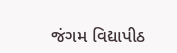જંગમ વિદ્યાપીઠ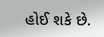હોઈ શકે છે.